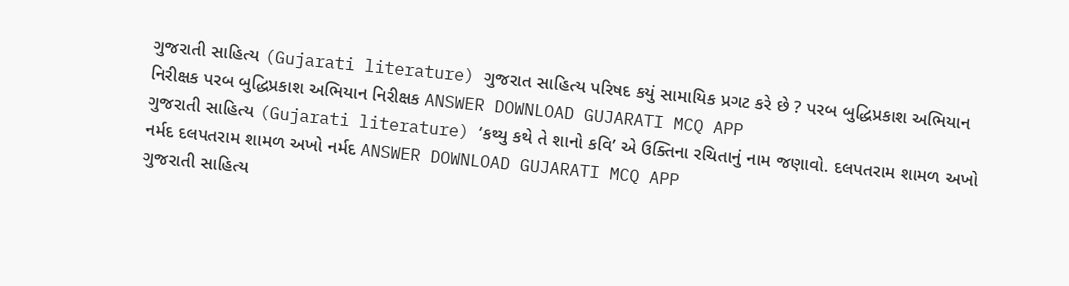ગુજરાતી સાહિત્ય (Gujarati literature) ગુજરાત સાહિત્ય પરિષદ કયું સામાયિક પ્રગટ કરે છે ? પરબ બુદ્ધિપ્રકાશ અભિયાન નિરીક્ષક પરબ બુદ્ધિપ્રકાશ અભિયાન નિરીક્ષક ANSWER DOWNLOAD GUJARATI MCQ APP
ગુજરાતી સાહિત્ય (Gujarati literature) ‘કથ્યુ કથે તે શાનો કવિ’ એ ઉક્તિના રચિતાનું નામ જણાવો. દલપતરામ શામળ અખો નર્મદ દલપતરામ શામળ અખો નર્મદ ANSWER DOWNLOAD GUJARATI MCQ APP
ગુજરાતી સાહિત્ય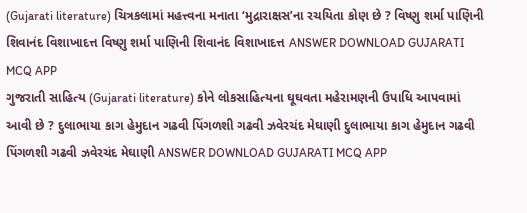(Gujarati literature) ચિત્રકલામાં મહત્ત્વના મનાતા ‘મુદ્રારાક્ષસ’ના રચયિતા કોણ છે ? વિષ્ણુ શર્મા પાણિની શિવાનંદ વિશાખાદત્ત વિષ્ણુ શર્મા પાણિની શિવાનંદ વિશાખાદત્ત ANSWER DOWNLOAD GUJARATI MCQ APP
ગુજરાતી સાહિત્ય (Gujarati literature) કોને લોકસાહિત્યના ઘૂઘવતા મહેરામણની ઉપાધિ આપવામાં આવી છે ? દુલાભાયા કાગ હેમુદાન ગઢવી પિંગળશી ગઢવી ઝવેરચંદ મેઘાણી દુલાભાયા કાગ હેમુદાન ગઢવી પિંગળશી ગઢવી ઝવેરચંદ મેઘાણી ANSWER DOWNLOAD GUJARATI MCQ APP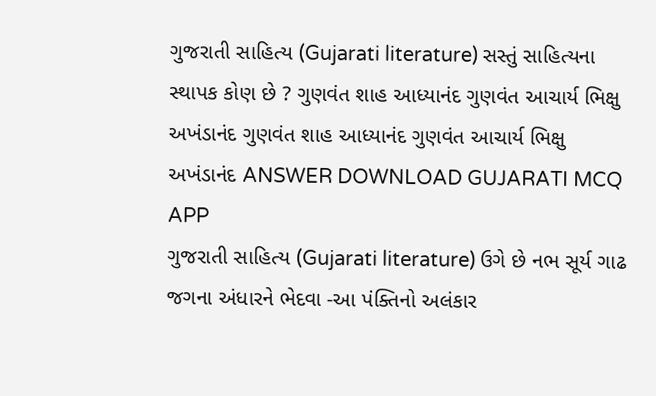ગુજરાતી સાહિત્ય (Gujarati literature) સસ્તું સાહિત્યના સ્થાપક કોણ છે ? ગુણવંત શાહ આધ્યાનંદ ગુણવંત આચાર્ય ભિક્ષુ અખંડાનંદ ગુણવંત શાહ આધ્યાનંદ ગુણવંત આચાર્ય ભિક્ષુ અખંડાનંદ ANSWER DOWNLOAD GUJARATI MCQ APP
ગુજરાતી સાહિત્ય (Gujarati literature) ઉગે છે નભ સૂર્ય ગાઢ જગના અંધારને ભેદવા -આ પંક્તિનો અલંકાર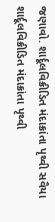જણાવો. શાર્દૂલવિક્રીડિત મંદાક્રાંતા પૃથ્વી સવૈયા શાર્દૂલવિક્રીડિત મંદાક્રાંતા પૃથ્વી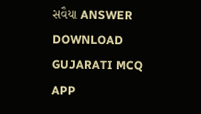સવૈયા ANSWER DOWNLOAD GUJARATI MCQ APP